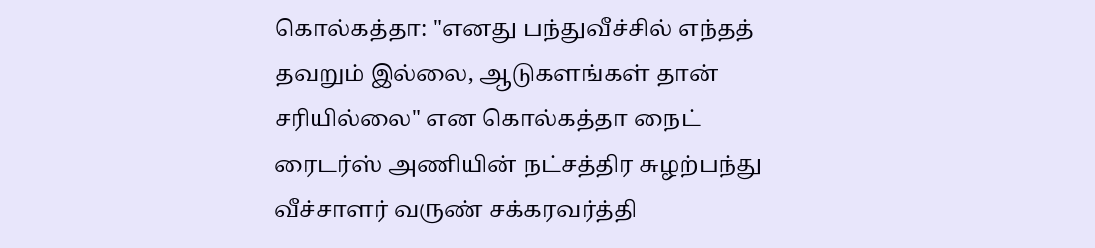கொல்கத்தா: "எனது பந்துவீச்சில் எந்தத் தவறும் இல்லை, ஆடுகளங்கள் தான் சரியில்லை" என கொல்கத்தா நைட் ரைடர்ஸ் அணியின் நட்சத்திர சுழற்பந்து வீச்சாளர் வருண் சக்கரவர்த்தி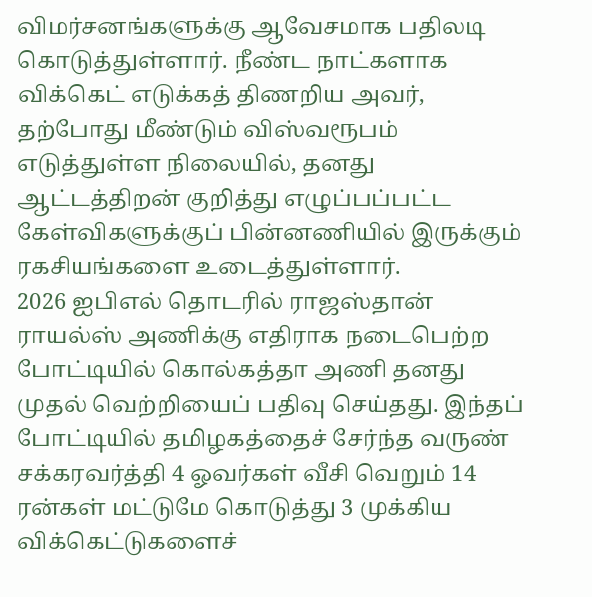விமர்சனங்களுக்கு ஆவேசமாக பதிலடி கொடுத்துள்ளார். நீண்ட நாட்களாக விக்கெட் எடுக்கத் திணறிய அவர், தற்போது மீண்டும் விஸ்வரூபம் எடுத்துள்ள நிலையில், தனது ஆட்டத்திறன் குறித்து எழுப்பப்பட்ட கேள்விகளுக்குப் பின்னணியில் இருக்கும் ரகசியங்களை உடைத்துள்ளார்.
2026 ஐபிஎல் தொடரில் ராஜஸ்தான் ராயல்ஸ் அணிக்கு எதிராக நடைபெற்ற போட்டியில் கொல்கத்தா அணி தனது முதல் வெற்றியைப் பதிவு செய்தது. இந்தப் போட்டியில் தமிழகத்தைச் சேர்ந்த வருண் சக்கரவர்த்தி 4 ஓவர்கள் வீசி வெறும் 14 ரன்கள் மட்டுமே கொடுத்து 3 முக்கிய விக்கெட்டுகளைச்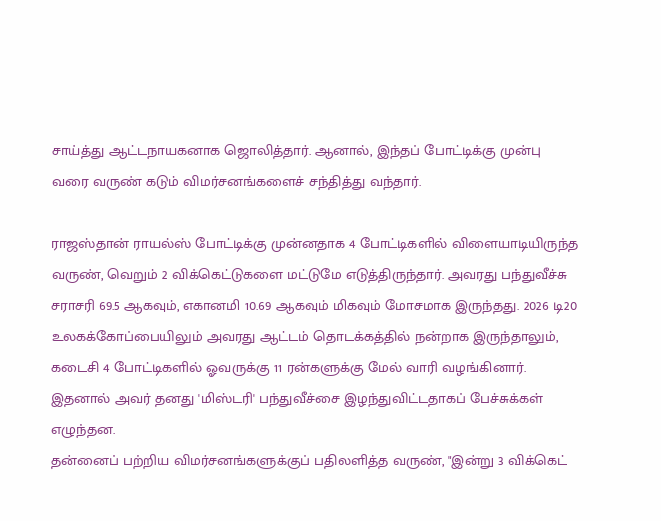சாய்த்து ஆட்டநாயகனாக ஜொலித்தார். ஆனால், இந்தப் போட்டிக்கு முன்பு வரை வருண் கடும் விமர்சனங்களைச் சந்தித்து வந்தார்.

ராஜஸ்தான் ராயல்ஸ் போட்டிக்கு முன்னதாக 4 போட்டிகளில் விளையாடியிருந்த வருண், வெறும் 2 விக்கெட்டுகளை மட்டுமே எடுத்திருந்தார். அவரது பந்துவீச்சு சராசரி 69.5 ஆகவும், எகானமி 10.69 ஆகவும் மிகவும் மோசமாக இருந்தது. 2026 டி20 உலகக்கோப்பையிலும் அவரது ஆட்டம் தொடக்கத்தில் நன்றாக இருந்தாலும், கடைசி 4 போட்டிகளில் ஓவருக்கு 11 ரன்களுக்கு மேல் வாரி வழங்கினார். இதனால் அவர் தனது 'மிஸ்டரி' பந்துவீச்சை இழந்துவிட்டதாகப் பேச்சுக்கள் எழுந்தன.
தன்னைப் பற்றிய விமர்சனங்களுக்குப் பதிலளித்த வருண், "இன்று 3 விக்கெட்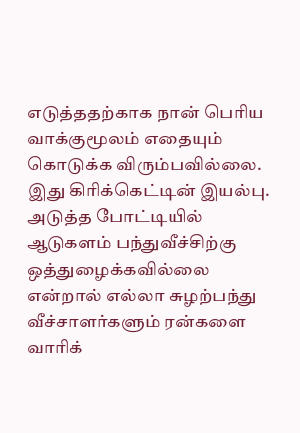எடுத்ததற்காக நான் பெரிய வாக்குமூலம் எதையும் கொடுக்க விரும்பவில்லை. இது கிரிக்கெட்டின் இயல்பு. அடுத்த போட்டியில் ஆடுகளம் பந்துவீச்சிற்கு ஒத்துழைக்கவில்லை என்றால் எல்லா சுழற்பந்து வீச்சாளர்களும் ரன்களை வாரிக்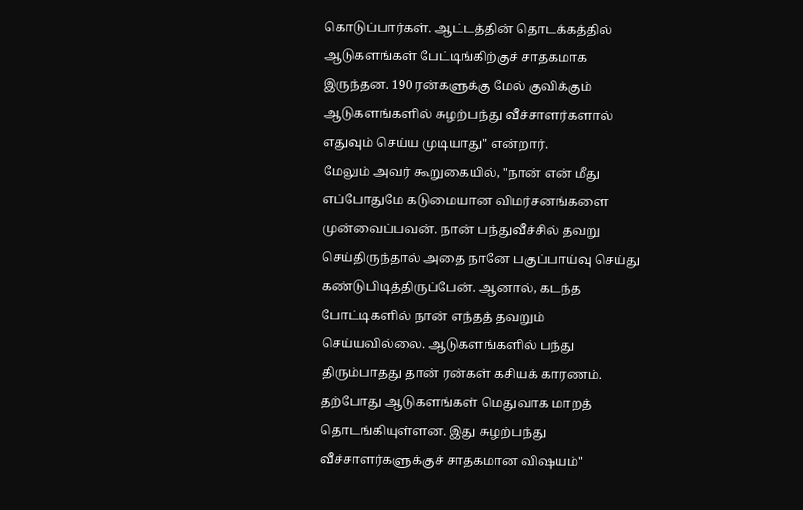கொடுப்பார்கள். ஆட்டத்தின் தொடக்கத்தில் ஆடுகளங்கள் பேட்டிங்கிற்குச் சாதகமாக இருந்தன. 190 ரன்களுக்கு மேல் குவிக்கும் ஆடுகளங்களில் சுழற்பந்து வீச்சாளர்களால் எதுவும் செய்ய முடியாது" என்றார்.
மேலும் அவர் கூறுகையில், "நான் என் மீது எப்போதுமே கடுமையான விமர்சனங்களை முன்வைப்பவன். நான் பந்துவீச்சில் தவறு செய்திருந்தால் அதை நானே பகுப்பாய்வு செய்து கண்டுபிடித்திருப்பேன். ஆனால், கடந்த போட்டிகளில் நான் எந்தத் தவறும் செய்யவில்லை. ஆடுகளங்களில் பந்து திரும்பாதது தான் ரன்கள் கசியக் காரணம். தற்போது ஆடுகளங்கள் மெதுவாக மாறத் தொடங்கியுள்ளன. இது சுழற்பந்து வீச்சாளர்களுக்குச் சாதகமான விஷயம்"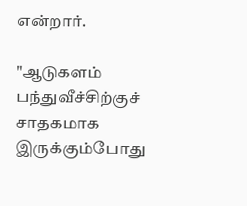என்றார்.

"ஆடுகளம் பந்துவீச்சிற்குச் சாதகமாக இருக்கும்போது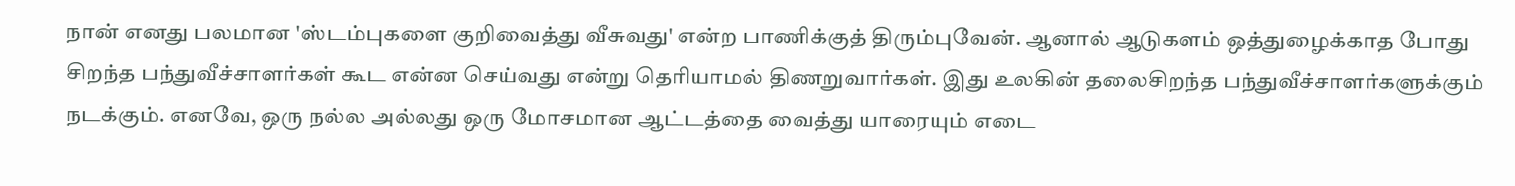நான் எனது பலமான 'ஸ்டம்புகளை குறிவைத்து வீசுவது' என்ற பாணிக்குத் திரும்புவேன். ஆனால் ஆடுகளம் ஒத்துழைக்காத போது சிறந்த பந்துவீச்சாளர்கள் கூட என்ன செய்வது என்று தெரியாமல் திணறுவார்கள். இது உலகின் தலைசிறந்த பந்துவீச்சாளர்களுக்கும் நடக்கும். எனவே, ஒரு நல்ல அல்லது ஒரு மோசமான ஆட்டத்தை வைத்து யாரையும் எடை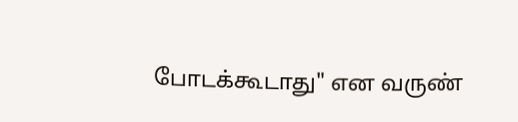போடக்கூடாது" என வருண்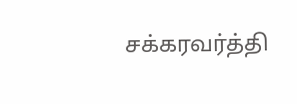சக்கரவர்த்தி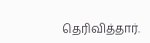தெரிவித்தார்.